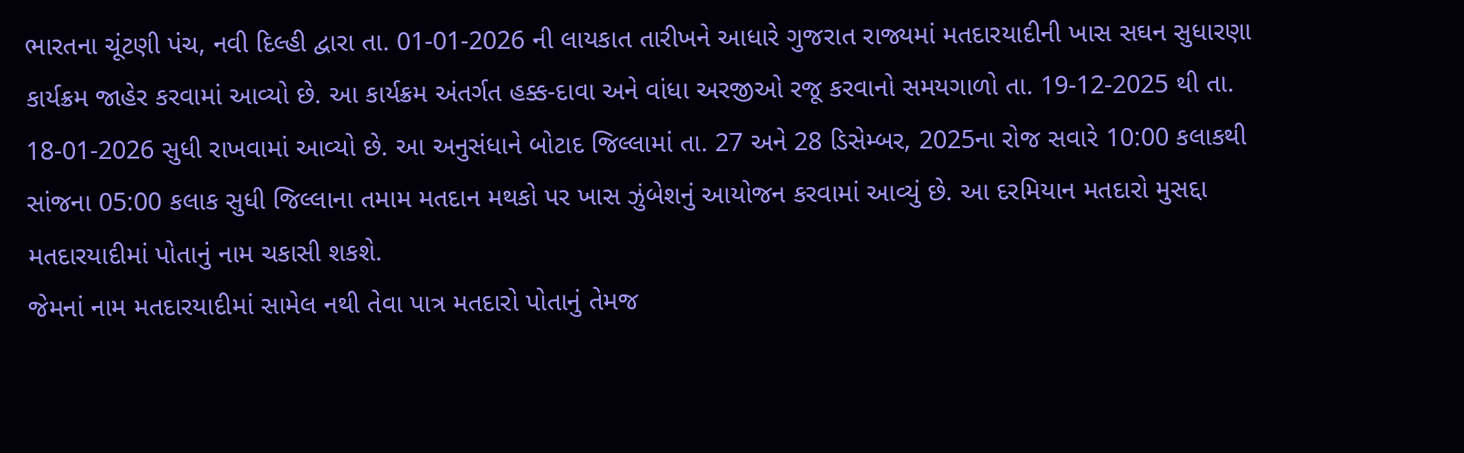ભારતના ચૂંટણી પંચ, નવી દિલ્હી દ્વારા તા. 01-01-2026 ની લાયકાત તારીખને આધારે ગુજરાત રાજ્યમાં મતદારયાદીની ખાસ સઘન સુધારણા કાર્યક્રમ જાહેર કરવામાં આવ્યો છે. આ કાર્યક્રમ અંતર્ગત હક્ક-દાવા અને વાંધા અરજીઓ રજૂ કરવાનો સમયગાળો તા. 19-12-2025 થી તા. 18-01-2026 સુધી રાખવામાં આવ્યો છે. આ અનુસંધાને બોટાદ જિલ્લામાં તા. 27 અને 28 ડિસેમ્બર, 2025ના રોજ સવારે 10:00 કલાકથી સાંજના 05:00 કલાક સુધી જિલ્લાના તમામ મતદાન મથકો પર ખાસ ઝુંબેશનું આયોજન કરવામાં આવ્યું છે. આ દરમિયાન મતદારો મુસદ્દા મતદારયાદીમાં પોતાનું નામ ચકાસી શકશે.
જેમનાં નામ મતદારયાદીમાં સામેલ નથી તેવા પાત્ર મતદારો પોતાનું તેમજ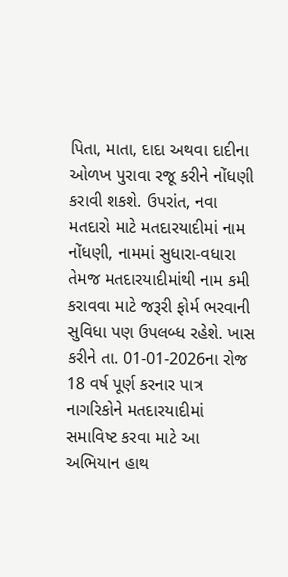પિતા, માતા, દાદા અથવા દાદીના ઓળખ પુરાવા રજૂ કરીને નોંધણી કરાવી શકશે. ઉપરાંત, નવા મતદારો માટે મતદારયાદીમાં નામ નોંધણી, નામમાં સુધારા-વધારા તેમજ મતદારયાદીમાંથી નામ કમી કરાવવા માટે જરૂરી ફોર્મ ભરવાની સુવિધા પણ ઉપલબ્ધ રહેશે. ખાસ કરીને તા. 01-01-2026ના રોજ 18 વર્ષ પૂર્ણ કરનાર પાત્ર નાગરિકોને મતદારયાદીમાં સમાવિષ્ટ કરવા માટે આ અભિયાન હાથ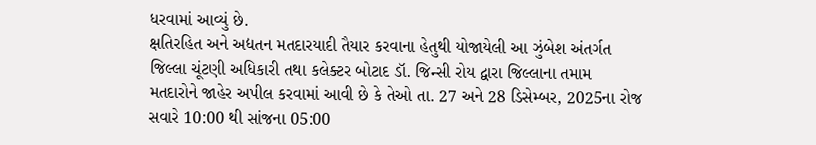ધરવામાં આવ્યું છે.
ક્ષતિરહિત અને અદ્યતન મતદારયાદી તૈયાર કરવાના હેતુથી યોજાયેલી આ ઝુંબેશ અંતર્ગત જિલ્લા ચૂંટણી અધિકારી તથા કલેક્ટર બોટાદ ડૉ. જિન્સી રોય દ્વારા જિલ્લાના તમામ મતદારોને જાહેર અપીલ કરવામાં આવી છે કે તેઓ તા. 27 અને 28 ડિસેમ્બર, 2025ના રોજ સવારે 10:00 થી સાંજના 05:00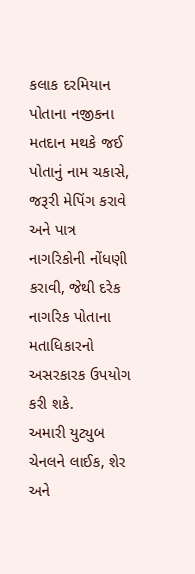કલાક દરમિયાન પોતાના નજીકના મતદાન મથકે જઈ પોતાનું નામ ચકાસે, જરૂરી મેપિંગ કરાવે અને પાત્ર નાગરિકોની નોંધણી કરાવી, જેથી દરેક નાગરિક પોતાના મતાધિકારનો અસરકારક ઉપયોગ કરી શકે.
અમારી યુટ્યુબ ચેનલને લાઈક, શેર અને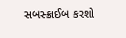સબસ્ક્રાઈબ કરશો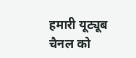हमारी यूट्यूब चैनल को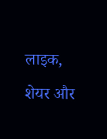लाइक, शेयर और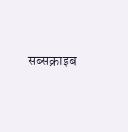सब्सक्राइब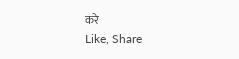करे
Like, Share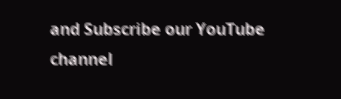and Subscribe our YouTube channel